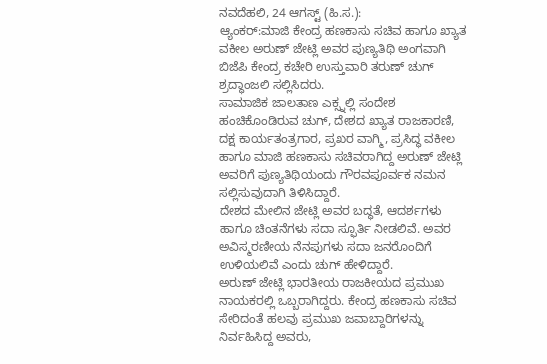ನವದೆಹಲಿ, 24 ಆಗಸ್ಟ್ (ಹಿ.ಸ.):
ಆ್ಯಂಕರ್:ಮಾಜಿ ಕೇಂದ್ರ ಹಣಕಾಸು ಸಚಿವ ಹಾಗೂ ಖ್ಯಾತ ವಕೀಲ ಅರುಣ್ ಜೇಟ್ಲಿ ಅವರ ಪುಣ್ಯತಿಥಿ ಅಂಗವಾಗಿ ಬಿಜೆಪಿ ಕೇಂದ್ರ ಕಚೇರಿ ಉಸ್ತುವಾರಿ ತರುಣ್ ಚುಗ್ ಶ್ರದ್ಧಾಂಜಲಿ ಸಲ್ಲಿಸಿದರು.
ಸಾಮಾಜಿಕ ಜಾಲತಾಣ ಎಕ್ಸ್ನಲ್ಲಿ ಸಂದೇಶ ಹಂಚಿಕೊಂಡಿರುವ ಚುಗ್, ದೇಶದ ಖ್ಯಾತ ರಾಜಕಾರಣಿ, ದಕ್ಷ ಕಾರ್ಯತಂತ್ರಗಾರ, ಪ್ರಖರ ವಾಗ್ಮಿ, ಪ್ರಸಿದ್ಧ ವಕೀಲ ಹಾಗೂ ಮಾಜಿ ಹಣಕಾಸು ಸಚಿವರಾಗಿದ್ದ ಅರುಣ್ ಜೇಟ್ಲಿ ಅವರಿಗೆ ಪುಣ್ಯತಿಥಿಯಂದು ಗೌರವಪೂರ್ವಕ ನಮನ ಸಲ್ಲಿಸುವುದಾಗಿ ತಿಳಿಸಿದ್ದಾರೆ.
ದೇಶದ ಮೇಲಿನ ಜೇಟ್ಲಿ ಅವರ ಬದ್ಧತೆ, ಆದರ್ಶಗಳು ಹಾಗೂ ಚಿಂತನೆಗಳು ಸದಾ ಸ್ಫೂರ್ತಿ ನೀಡಲಿವೆ. ಅವರ ಅವಿಸ್ಮರಣೀಯ ನೆನಪುಗಳು ಸದಾ ಜನರೊಂದಿಗೆ ಉಳಿಯಲಿವೆ ಎಂದು ಚುಗ್ ಹೇಳಿದ್ದಾರೆ.
ಅರುಣ್ ಜೇಟ್ಲಿ ಭಾರತೀಯ ರಾಜಕೀಯದ ಪ್ರಮುಖ ನಾಯಕರಲ್ಲಿ ಒಬ್ಬರಾಗಿದ್ದರು. ಕೇಂದ್ರ ಹಣಕಾಸು ಸಚಿವ ಸೇರಿದಂತೆ ಹಲವು ಪ್ರಮುಖ ಜವಾಬ್ದಾರಿಗಳನ್ನು ನಿರ್ವಹಿಸಿದ್ದ ಅವರು,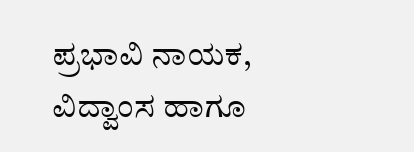ಪ್ರಭಾವಿ ನಾಯಕ, ವಿದ್ವಾಂಸ ಹಾಗೂ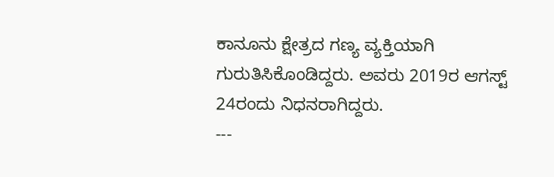ಕಾನೂನು ಕ್ಷೇತ್ರದ ಗಣ್ಯ ವ್ಯಕ್ತಿಯಾಗಿ ಗುರುತಿಸಿಕೊಂಡಿದ್ದರು. ಅವರು 2019ರ ಆಗಸ್ಟ್ 24ರಂದು ನಿಧನರಾಗಿದ್ದರು.
---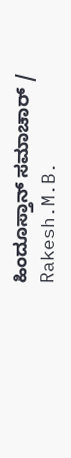ಹಿಂದೂಸ್ತಾನ್ ಸಮಾಚಾರ್ / Rakesh.M.B.